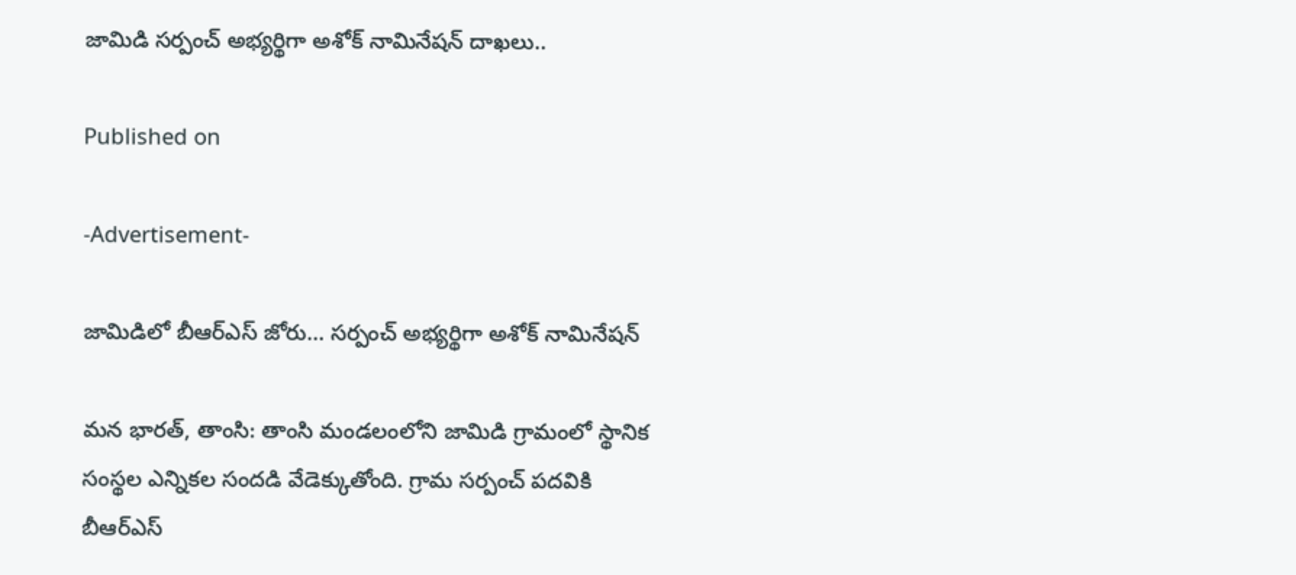జామిడి సర్పంచ్ అభ్యర్థిగా అశోక్ నామినేషన్ దాఖలు..

Published on

-Advertisement-

జామిడిలో బీఆర్ఎస్ జోరు… సర్పంచ్ అభ్యర్థిగా అశోక్ నామినేషన్

మన భారత్, తాంసి: తాంసి మండలంలోని జామిడి గ్రామంలో స్థానిక సంస్థల ఎన్నికల సందడి వేడెక్కుతోంది. గ్రామ సర్పంచ్ పదవికి బీఆర్ఎస్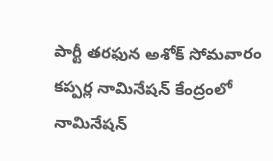పార్టీ తరఫున అశోక్ సోమవారం కప్పర్ల నామినేషన్ కేంద్రంలో నామినేషన్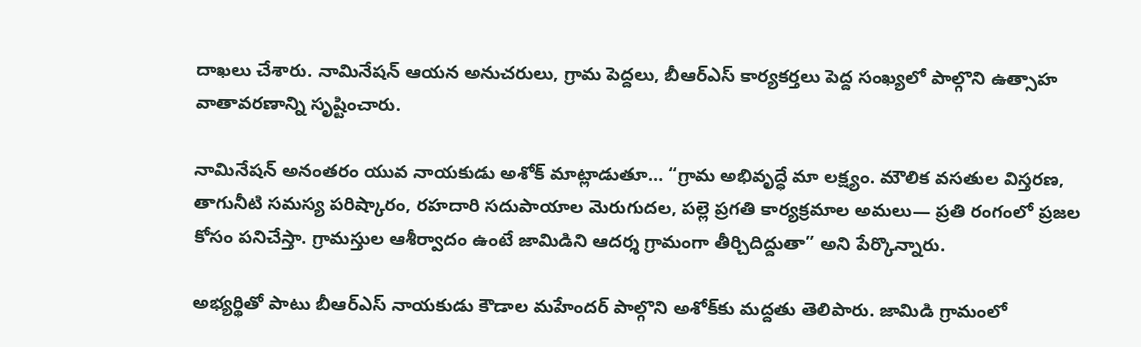దాఖలు చేశారు. నామినేషన్ ఆయన అనుచరులు, గ్రామ పెద్దలు, బీఆర్ఎస్ కార్యకర్తలు పెద్ద సంఖ్యలో పాల్గొని ఉత్సాహ వాతావరణాన్ని సృష్టించారు.

నామినేషన్ అనంతరం యువ నాయకుడు అశోక్ మాట్లాడుతూ… “గ్రామ అభివృద్ధే మా లక్ష్యం. మౌలిక వసతుల విస్తరణ, తాగునీటి సమస్య పరిష్కారం, రహదారి సదుపాయాల మెరుగుదల, పల్లె ప్రగతి కార్యక్రమాల అమలు— ప్రతి రంగంలో ప్రజల కోసం పనిచేస్తా. గ్రామస్తుల ఆశీర్వాదం ఉంటే జామిడిని ఆదర్శ గ్రామంగా తీర్చిదిద్దుతా” అని పేర్కొన్నారు.

అభ్యర్థితో పాటు బీఆర్ఎస్ నాయకుడు కౌడాల మహేందర్ పాల్గొని అశోక్‌కు మద్దతు తెలిపారు. జామిడి గ్రామంలో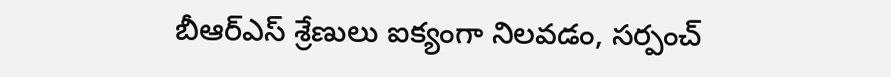బీఆర్ఎస్ శ్రేణులు ఐక్యంగా నిలవడం, సర్పంచ్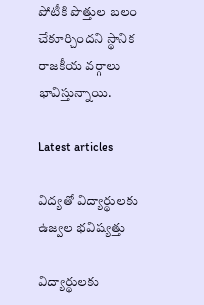పోటీకి పొత్తుల బలం చేకూర్చిందని స్థానిక రాజకీయ వర్గాలు భావిస్తున్నాయి.

Latest articles

విద్యతో విద్యార్థులకు ఉజ్వల భవిష్యత్తు

విద్యార్థులకు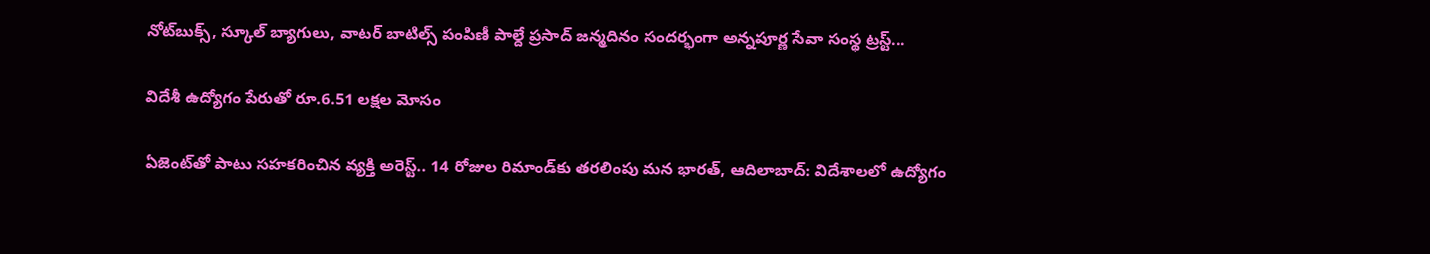నోట్‌బుక్స్, స్కూల్ బ్యాగులు, వాటర్ బాటిల్స్ పంపిణీ పాల్దే ప్రసాద్ జన్మదినం సందర్భంగా అన్నపూర్ణ సేవా సంస్థ ట్రస్ట్...

విదేశీ ఉద్యోగం పేరుతో రూ.6.51 లక్షల మోసం

ఏజెంట్‌తో పాటు సహకరించిన వ్యక్తి అరెస్ట్.. 14 రోజుల రిమాండ్‌కు తరలింపు మన భారత్, ఆదిలాబాద్: విదేశాలలో ఉద్యోగం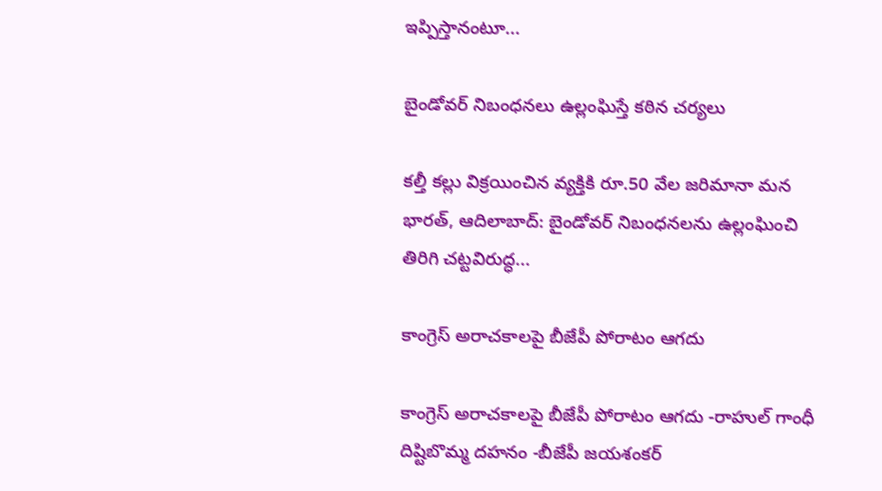ఇప్పిస్తానంటూ...

బైండోవర్ నిబంధనలు ఉల్లంఘిస్తే కఠిన చర్యలు

కల్తీ కల్లు విక్రయించిన వ్యక్తికి రూ.50 వేల జరిమానా మన భారత్, ఆదిలాబాద్: బైండోవర్ నిబంధనలను ఉల్లంఘించి తిరిగి చట్టవిరుద్ధ...

కాంగ్రెస్ అరాచకాలపై బీజేపీ పోరాటం ఆగదు

కాంగ్రెస్ అరాచకాలపై బీజేపీ పోరాటం ఆగదు -రాహుల్ గాంధీ దిష్టిబొమ్మ దహనం -బీజేపీ జయశంకర్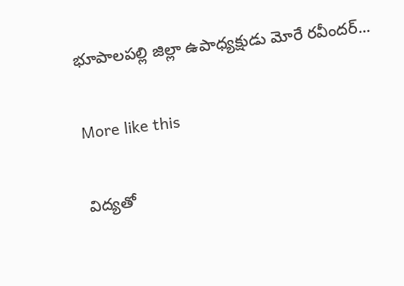భూపాలపల్లి జిల్లా ఉపాధ్యక్షుడు మోరే రవీందర్...

More like this

విద్యతో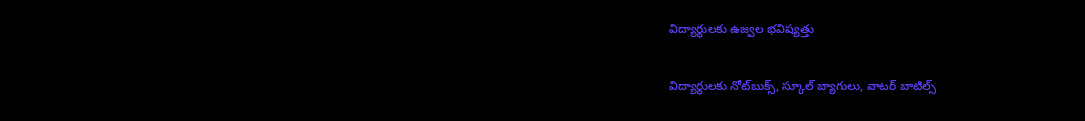విద్యార్థులకు ఉజ్వల భవిష్యత్తు

విద్యార్థులకు నోట్‌బుక్స్, స్కూల్ బ్యాగులు, వాటర్ బాటిల్స్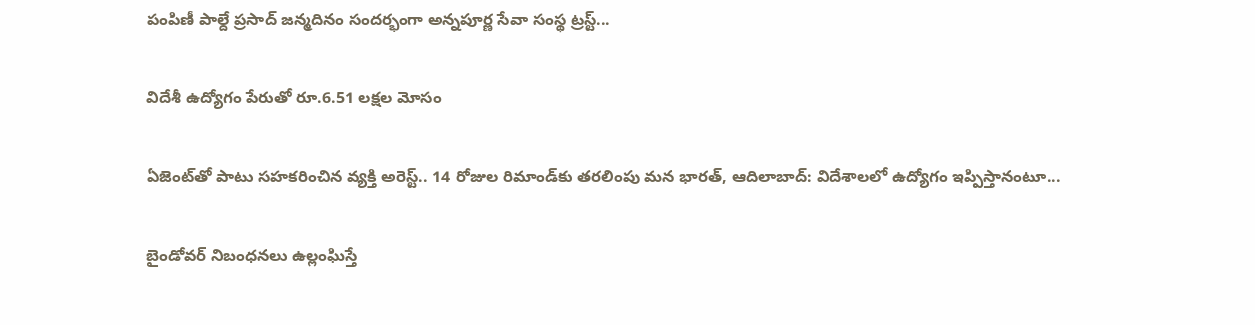పంపిణీ పాల్దే ప్రసాద్ జన్మదినం సందర్భంగా అన్నపూర్ణ సేవా సంస్థ ట్రస్ట్...

విదేశీ ఉద్యోగం పేరుతో రూ.6.51 లక్షల మోసం

ఏజెంట్‌తో పాటు సహకరించిన వ్యక్తి అరెస్ట్.. 14 రోజుల రిమాండ్‌కు తరలింపు మన భారత్, ఆదిలాబాద్: విదేశాలలో ఉద్యోగం ఇప్పిస్తానంటూ...

బైండోవర్ నిబంధనలు ఉల్లంఘిస్తే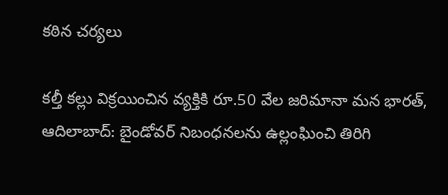కఠిన చర్యలు

కల్తీ కల్లు విక్రయించిన వ్యక్తికి రూ.50 వేల జరిమానా మన భారత్, ఆదిలాబాద్: బైండోవర్ నిబంధనలను ఉల్లంఘించి తిరిగి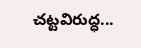చట్టవిరుద్ధ...